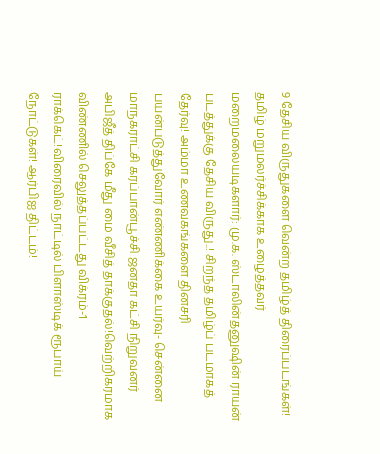9 தேசிய விருதுகளை வென்ற தமிழ்த் திரைப்படங்கள்! தமிழ் மறுமலர்ச்சிக்காக உழைத்தவர் மறைமலையடிகளார்: மு.க. ஸ்டாலின்தனுஷின் ராயன் படத்துக்கு தேசிய விருது..! சிறந்த தமிழ்ப் படமாகத் தேர்வு! அம்மா உணவகங்களை தினசரி பயன்படுத்துவோர் எண்ணிக்கை உயர்வு- சென்னை மாநகராட்சி கரப்பான்பூச்சி ஜனதா கட்சி நிறுவனர் அபிஜீத் திப்கே மீது மை வீசித் தாக்குதல்!வெற்றிகரமாக விண்ணில் செலுத்தப்பட்டது விக்ரம்-1 ராக்கெட்!விரைவில் நாட்டில் பிளாஸ்டிக் ரூபாய் நோட்டுகள்! ஆர்பிஐ திட்டம்!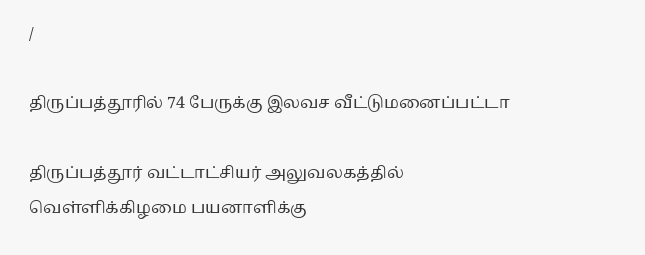/

திருப்பத்தூரில் 74 பேருக்கு இலவச வீட்டுமனைப்பட்டா

திருப்பத்தூர் வட்டாட்சியர் அலுவலகத்தில் வெள்ளிக்கிழமை பயனாளிக்கு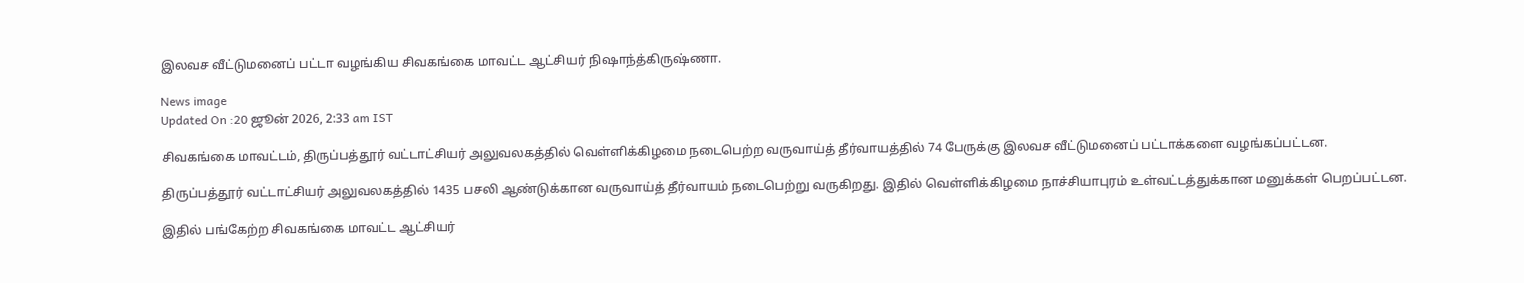இலவச வீட்டுமனைப் பட்டா வழங்கிய சிவகங்கை மாவட்ட ஆட்சியர் நிஷாந்த்கிருஷ்ணா.

News image
Updated On :20 ஜூன் 2026, 2:33 am IST

சிவகங்கை மாவட்டம், திருப்பத்தூர் வட்டாட்சியர் அலுவலகத்தில் வெள்ளிக்கிழமை நடைபெற்ற வருவாய்த் தீர்வாயத்தில் 74 பேருக்கு இலவச வீட்டுமனைப் பட்டாக்களை வழங்கப்பட்டன.

திருப்பத்தூர் வட்டாட்சியர் அலுவலகத்தில் 1435 பசலி ஆண்டுக்கான வருவாய்த் தீர்வாயம் நடைபெற்று வருகிறது. இதில் வெள்ளிக்கிழமை நாச்சியாபுரம் உள்வட்டத்துக்கான மனுக்கள் பெறப்பட்டன.

இதில் பங்கேற்ற சிவகங்கை மாவட்ட ஆட்சியர்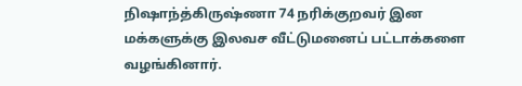நிஷாந்த்கிருஷ்ணா 74 நரிக்குறவர் இன மக்களுக்கு இலவச வீட்டுமனைப் பட்டாக்களை வழங்கினார்.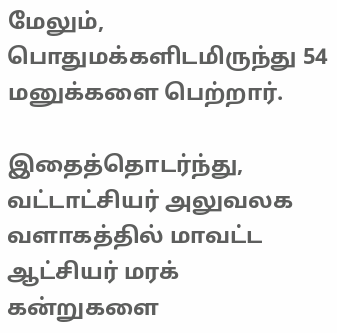மேலும், பொதுமக்களிடமிருந்து 54 மனுக்களை பெற்றார்.

இதைத்தொடர்ந்து, வட்டாட்சியர் அலுவலக வளாகத்தில் மாவட்ட ஆட்சியர் மரக் கன்றுகளை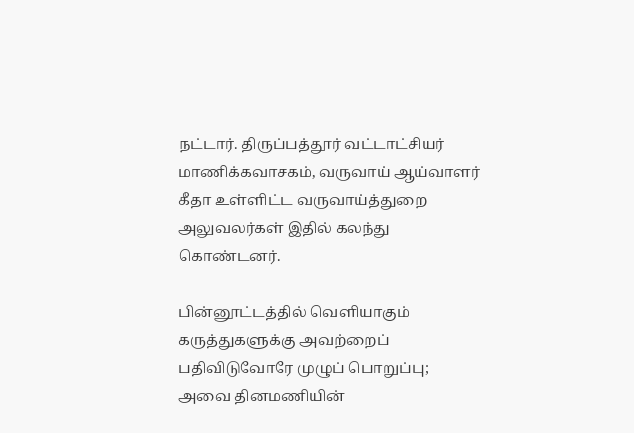நட்டார். திருப்பத்தூர் வட்டாட்சியர் மாணிக்கவாசகம், வருவாய் ஆய்வாளர் கீதா உள்ளிட்ட வருவாய்த்துறை அலுவலர்கள் இதில் கலந்து கொண்டனர்.

பின்னூட்டத்தில் வெளியாகும் கருத்துகளுக்கு அவற்றைப் பதிவிடுவோரே முழுப் பொறுப்பு; அவை தினமணியின்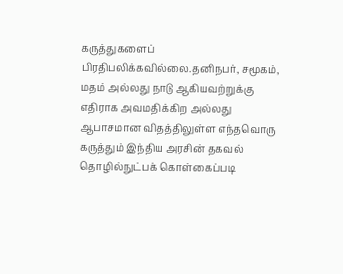கருத்துகளைப் பிரதிபலிக்கவில்லை.தனிநபர், சமூகம், மதம் அல்லது நாடு ஆகியவற்றுக்கு எதிராக அவமதிக்கிற அல்லது ஆபாசமான விதத்திலுள்ள எந்தவொரு கருத்தும் இந்திய அரசின் தகவல் தொழில்நுட்பக் கொள்கைப்படி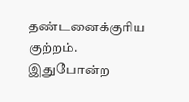தண்டனைக்குரிய குற்றம். இதுபோன்ற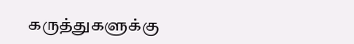கருத்துகளுக்கு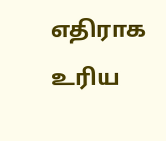எதிராக உரிய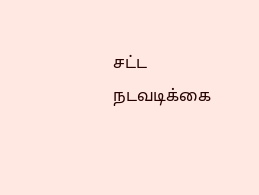சட்ட நடவடிக்கை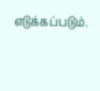எடுக்கப்படும்.